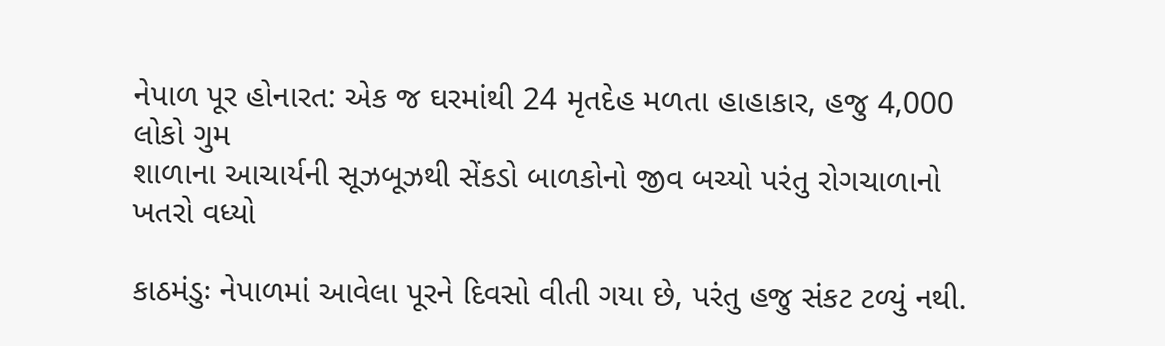નેપાળ પૂર હોનારત: એક જ ઘરમાંથી 24 મૃતદેહ મળતા હાહાકાર, હજુ 4,000 લોકો ગુમ
શાળાના આચાર્યની સૂઝબૂઝથી સેંકડો બાળકોનો જીવ બચ્યો પરંતુ રોગચાળાનો ખતરો વધ્યો

કાઠમંડુઃ નેપાળમાં આવેલા પૂરને દિવસો વીતી ગયા છે, પરંતુ હજુ સંકટ ટળ્યું નથી.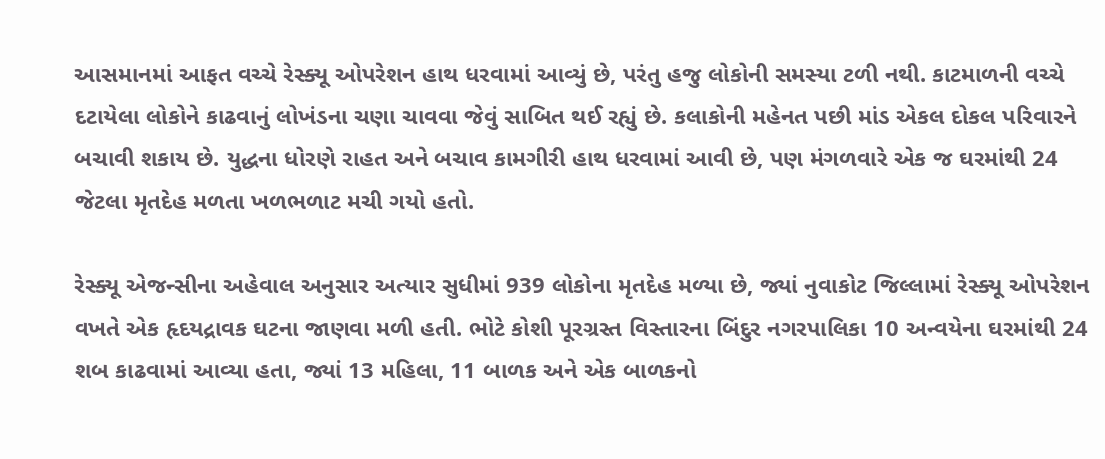આસમાનમાં આફત વચ્ચે રેસ્ક્યૂ ઓપરેશન હાથ ધરવામાં આવ્યું છે, પરંતુ હજુ લોકોની સમસ્યા ટળી નથી. કાટમાળની વચ્ચે દટાયેલા લોકોને કાઢવાનું લોખંડના ચણા ચાવવા જેવું સાબિત થઈ રહ્યું છે. કલાકોની મહેનત પછી માંડ એકલ દોકલ પરિવારને બચાવી શકાય છે. યુદ્ધના ધોરણે રાહત અને બચાવ કામગીરી હાથ ધરવામાં આવી છે, પણ મંગળવારે એક જ ઘરમાંથી 24 જેટલા મૃતદેહ મળતા ખળભળાટ મચી ગયો હતો.

રેસ્ક્યૂ એજન્સીના અહેવાલ અનુસાર અત્યાર સુધીમાં 939 લોકોના મૃતદેહ મળ્યા છે, જ્યાં નુવાકોટ જિલ્લામાં રેસ્ક્યૂ ઓપરેશન વખતે એક હૃદયદ્રાવક ઘટના જાણવા મળી હતી. ભોટે કોશી પૂરગ્રસ્ત વિસ્તારના બિંદુર નગરપાલિકા 10 અન્વયેના ઘરમાંથી 24 શબ કાઢવામાં આવ્યા હતા, જ્યાં 13 મહિલા, 11 બાળક અને એક બાળકનો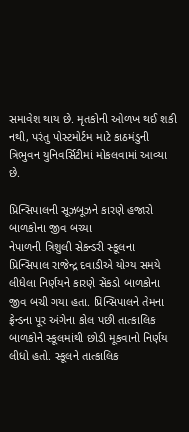સમાવેશ થાય છે. મૃતકોની ઓળખ થઈ શકી નથી, પરંતુ પોસ્ટમોર્ટમ માટે કાઠમંડુની ત્રિભુવન યુનિવર્સિટીમાં મોકલવામાં આવ્યા છે.

પ્રિન્સિપાલની સૂઝબૂઝને કારણે હજારો બાળકોના જીવ બચ્યા
નેપાળની ત્રિશુલી સેકન્ડરી સ્કૂલના પ્રિન્સિપાલ રાજેન્દ્ર દવાડીએ યોગ્ય સમયે લીધેલા નિર્ણયને કારણે સેંકડો બાળકોના જીવ બચી ગયા હતા. પ્રિન્સિપાલને તેમના ફ્રેન્ડના પૂર અંગેના કોલ પછી તાત્કાલિક બાળકોને સ્કૂલમાંથી છોડી મૂકવાનો નિર્ણય લીધો હતો. સ્કૂલને તાત્કાલિક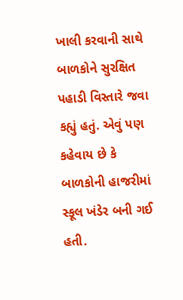ખાલી કરવાની સાથે બાળકોને સુરક્ષિત પહાડી વિસ્તારે જવા કહ્યું હતું. એવું પણ કહેવાય છે કે બાળકોની હાજરીમાં સ્કૂલ ખંડેર બની ગઈ હતી.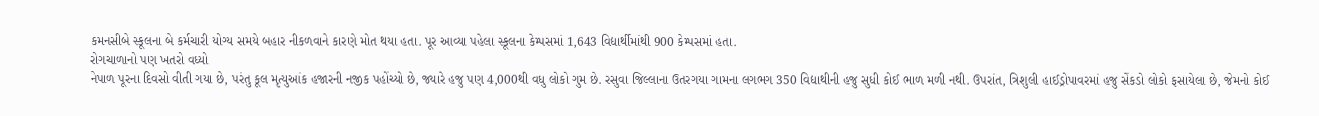કમનસીબે સ્કૂલના બે કર્મચારી યોગ્ય સમયે બહાર નીકળવાને કારણે મોત થયા હતા. પૂર આવ્યા પહેલા સ્કૂલના કેમ્પસમાં 1,643 વિદ્યાર્થીમાંથી 900 કેમ્પસમાં હતા.
રોગચાળાનો પણ ખતરો વધ્યો
નેપાળ પૂરના દિવસો વીતી ગયા છે, પરંતુ કૂલ મૃત્યુઆંક હજારની નજીક પહોંચ્યો છે, જ્યારે હજુ પણ 4,000થી વધુ લોકો ગુમ છે. રસુવા જિલ્લાના ઉતરગયા ગામના લગભગ 350 વિદ્યાથીની હજુ સુધી કોઈ ભાળ મળી નથી. ઉપરાંત, ત્રિશુલી હાઈડ્રોપાવરમાં હજુ સેંકડો લોકો ફસાયેલા છે, જેમનો કોઈ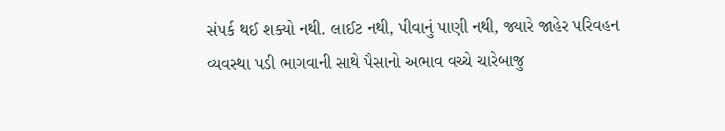સંપર્ક થઈ શક્યો નથી. લાઈટ નથી, પીવાનું પાણી નથી, જ્યારે જાહેર પરિવહન વ્યવસ્થા પડી ભાગવાની સાથે પૈસાનો અભાવ વચ્ચે ચારેબાજુ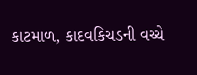કાટમાળ, કાદવકિચડની વચ્ચે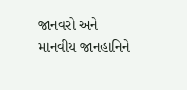જાનવરો અને માનવીય જાનહાનિને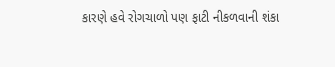કારણે હવે રોગચાળો પણ ફાટી નીકળવાની શંકા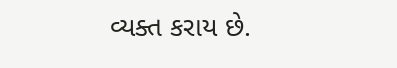વ્યક્ત કરાય છે.